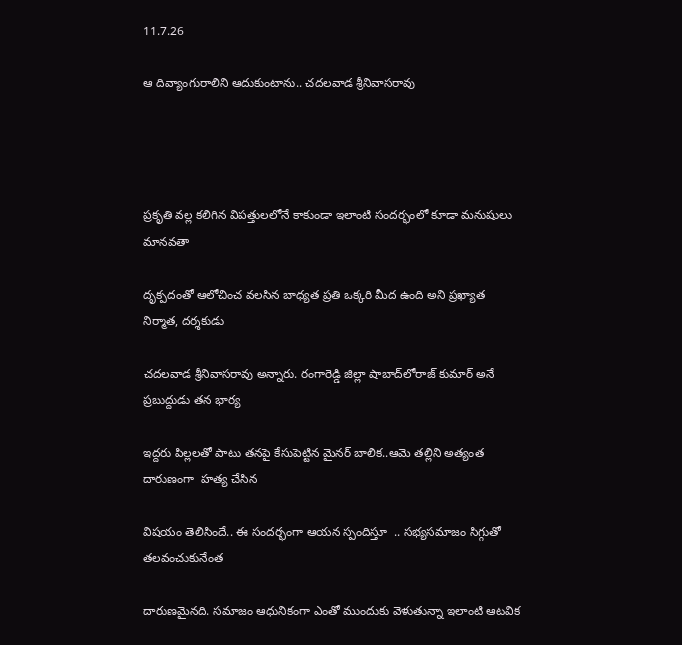11.7.26

ఆ దివ్యాంగురాలిని ఆదుకుంటాను.. చదలవాడ శ్రీనివాసరావు




ప్రకృతి వల్ల కలిగిన విపత్తులలోనే కాకుండా ఇలాంటి సందర్భంలో కూడా మనుషులు మానవతా

దృక్పదంతో ఆలోచించ వలసిన బాధ్యత ప్రతి ఒక్కరి మీద ఉంది అని ప్రఖ్యాత నిర్మాత, దర్శకుడు

చదలవాడ శ్రీనివాసరావు అన్నారు. రంగారెడ్డి జిల్లా షాబాద్‌లోరాజ్ కుమార్ అనే ప్రబుద్దుడు తన భార్య

ఇద్దరు పిల్లలతో పాటు తనపై కేసుపెట్టిన మైనర్‌ బాలిక..ఆమె తల్లిని అత్యంత దారుణంగా  హత్య చేసిన

విషయం తెలిసిందే.. ఈ సందర్భంగా ఆయన స్పందిస్తూ  .. సభ్యసమాజం సిగ్గుతో తలవంచుకునేంత

దారుణమైనది. సమాజం ఆధునికంగా ఎంతో ముందుకు వెళుతున్నా ఇలాంటి ఆటవిక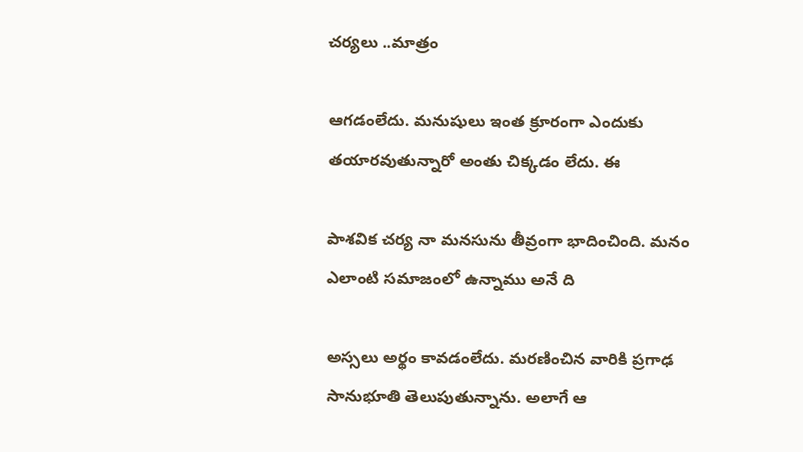చర్యలు ..మాత్రం

ఆగడంలేదు. మనుషులు ఇంత క్రూరంగా ఎందుకు తయారవుతున్నారో అంతు చిక్కడం లేదు. ఈ

పాశవిక చర్య నా మనసును తీవ్రంగా భాదించింది. మనం ఎలాంటి సమాజంలో ఉన్నాము అనే ది

అస్సలు అర్థం కావడంలేదు. మరణించిన వారికి ప్రగాఢ సానుభూతి తెలుపుతున్నాను. అలాగే ఆ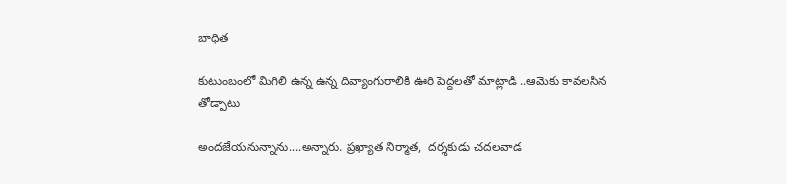బాధిత

కుటుంబంలో మిగిలి ఉన్న ఉన్న దివ్యాంగురాలికి ఊరి పెద్దలతో మాట్లాడి ..ఆమెకు కావలసిన తోడ్పాటు

అందజేయనున్నాను....అన్నారు. ప్రఖ్యాత నిర్మాత,  దర్శకుడు చదలవాడ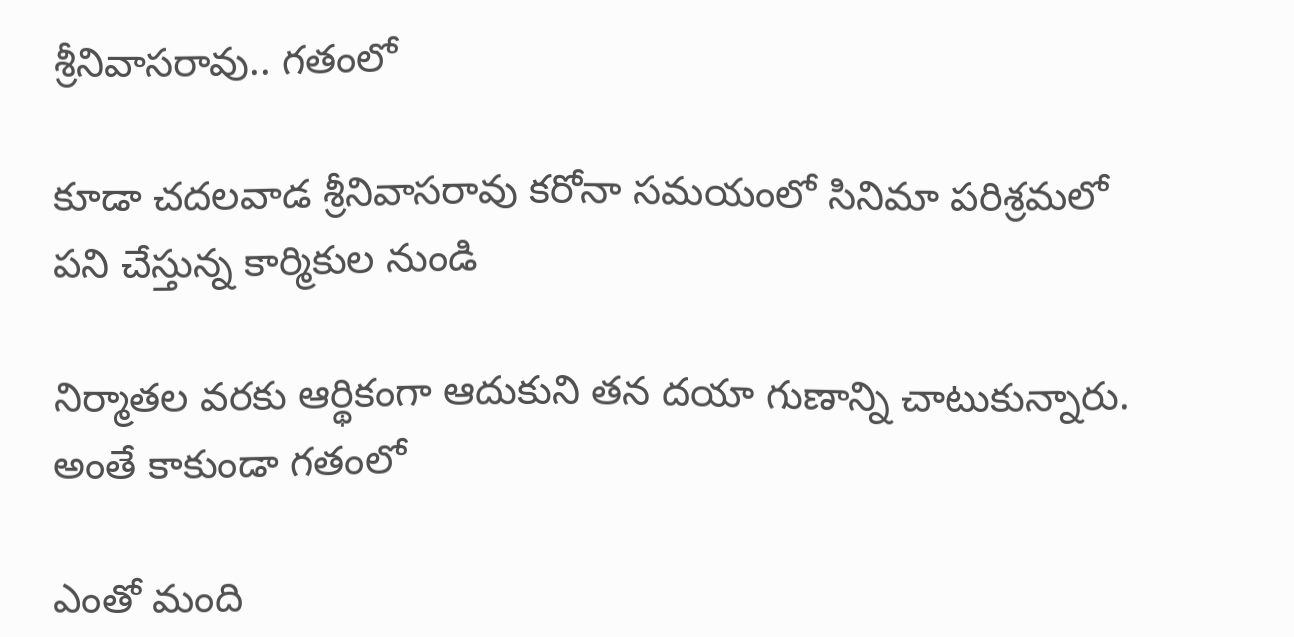శ్రీనివాసరావు.. గతంలో

కూడా చదలవాడ శ్రీనివాసరావు కరోనా సమయంలో సినిమా పరిశ్రమలో పని చేస్తున్న కార్మికుల నుండి

నిర్మాతల వరకు ఆర్థికంగా ఆదుకుని తన దయా గుణాన్ని చాటుకున్నారు. అంతే కాకుండా గతంలో

ఎంతో మంది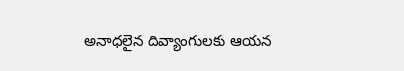అనాధలైన దివ్యాంగులకు ఆయన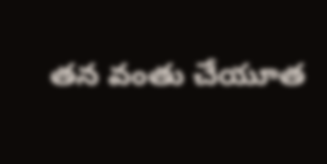తన వంతు చేయూత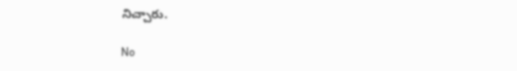నిచ్చారు.

No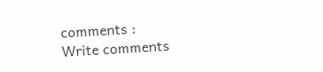comments :
Write comments